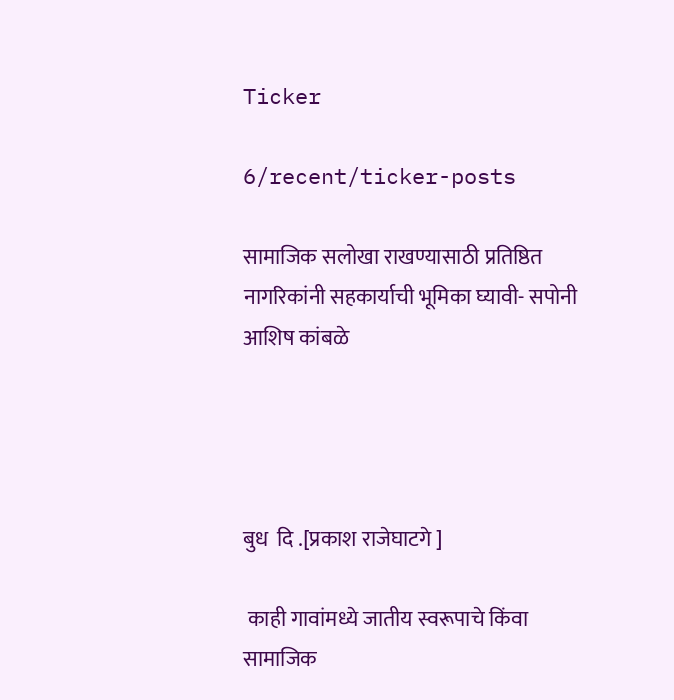Ticker

6/recent/ticker-posts

सामाजिक सलोखा राखण्यासाठी प्रतिष्ठित नागरिकांनी सहकार्याची भूमिका घ्यावी- सपोनी आशिष कांबळे




बुध  दि .[प्रकाश राजेघाटगे ]

 काही गावांमध्ये जातीय स्वरूपाचे किंवा सामाजिक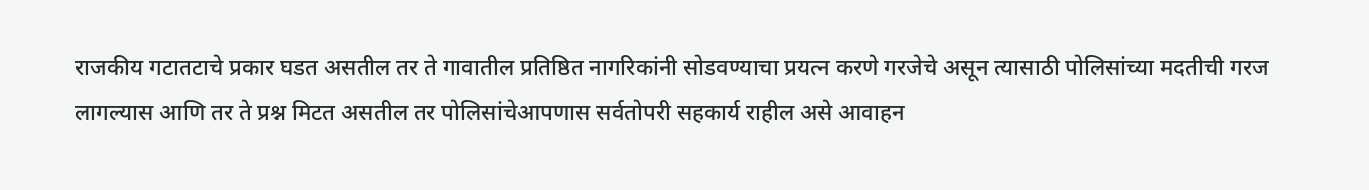राजकीय गटातटाचे प्रकार घडत असतील तर ते गावातील प्रतिष्ठित नागरिकांनी सोडवण्याचा प्रयत्न करणे गरजेचे असून त्यासाठी पोलिसांच्या मदतीची गरज लागल्यास आणि तर ते प्रश्न मिटत असतील तर पोलिसांचेआपणास सर्वतोपरी सहकार्य राहील असे आवाहन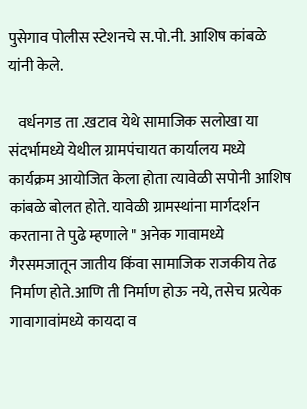पुसेगाव पोलीस स्टेशनचे स.पो.नी. आशिष कांबळे यांनी केले.

   वर्धनगड ता .खटाव येथे सामाजिक सलोखा या संदर्भामध्ये येथील ग्रामपंचायत कार्यालय मध्ये कार्यक्रम आयोजित केला होता त्यावेळी सपोनी आशिष कांबळे बोलत होते. यावेळी ग्रामस्थांना मार्गदर्शन करताना ते पुढे म्हणाले " अनेक गावामध्ये गैरसमजातून जातीय किंवा सामाजिक राजकीय तेढ निर्माण होते.आणि ती निर्माण होऊ नये, तसेच प्रत्येक गावागावांमध्ये कायदा व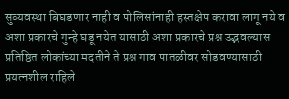सुव्यवस्था बिघडणार नाही व पोलिसांनाही हस्तक्षेप करावा लागू नये व अशा प्रकारचे गुन्हे घडू नयेत यासाठी अशा प्रकारचे प्रश्न उद्भवल्यास प्रतिष्ठित लोकांच्या मदतीने ते प्रश्न गाव पातळीवर सोडवण्यासाठी प्रयत्नशील राहिले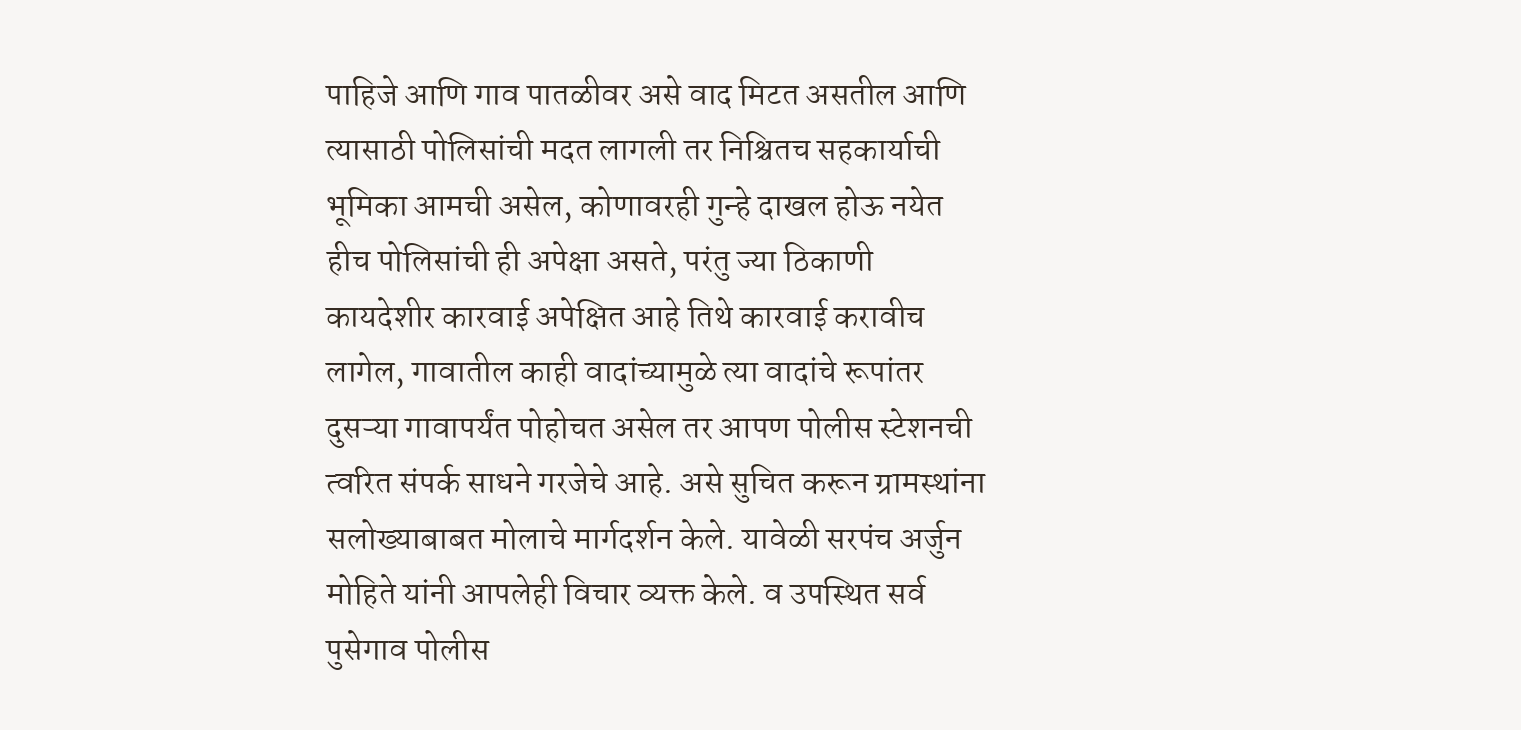पाहिजे आणि गाव पातळीवर असे वाद मिटत असतील आणि त्यासाठी पोलिसांची मदत लागली तर निश्चितच सहकार्याची भूमिका आमची असेल, कोणावरही गुन्हे दाखल होऊ नयेत हीच पोलिसांची ही अपेक्षा असते, परंतु ज्या ठिकाणी कायदेशीर कारवाई अपेक्षित आहे तिथे कारवाई करावीच लागेल, गावातील काही वादांच्यामुळे त्या वादांचे रूपांतर दुसऱ्या गावापर्यंत पोहोचत असेल तर आपण पोलीस स्टेशनची त्वरित संपर्क साधने गरजेचे आहे. असे सुचित करून ग्रामस्थांना सलोख्याबाबत मोलाचे मार्गदर्शन केले. यावेळी सरपंच अर्जुन मोहिते यांनी आपलेही विचार व्यक्त केले. व उपस्थित सर्व पुसेगाव पोलीस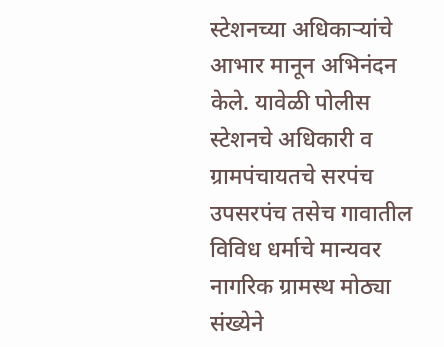स्टेशनच्या अधिकाऱ्यांचे आभार मानून अभिनंदन केले. यावेळी पोलीस स्टेशनचे अधिकारी व ग्रामपंचायतचे सरपंच उपसरपंच तसेच गावातील विविध धर्माचे मान्यवर नागरिक ग्रामस्थ मोठ्या संख्येने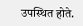उपस्थित होते.